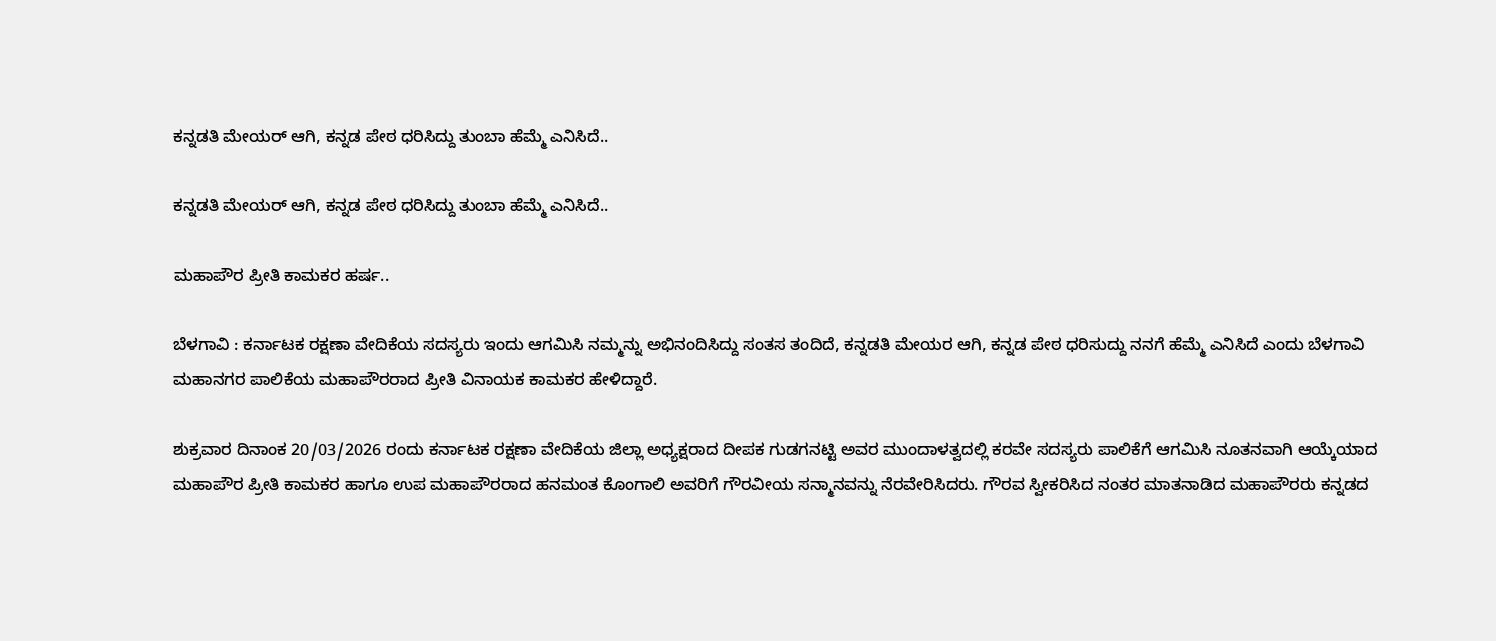ಕನ್ನಡತಿ ಮೇಯರ್ ಆಗಿ, ಕನ್ನಡ ಪೇಠ ಧರಿಸಿದ್ದು ತುಂಬಾ ಹೆಮ್ಮೆ ಎನಿಸಿದೆ..

ಕನ್ನಡತಿ ಮೇಯರ್ ಆಗಿ, ಕನ್ನಡ ಪೇಠ ಧರಿಸಿದ್ದು ತುಂಬಾ ಹೆಮ್ಮೆ ಎನಿಸಿದೆ..

ಮಹಾಪೌರ ಪ್ರೀತಿ ಕಾಮಕರ ಹರ್ಷ..

ಬೆಳಗಾವಿ : ಕರ್ನಾಟಕ ರಕ್ಷಣಾ ವೇದಿಕೆಯ ಸದಸ್ಯರು ಇಂದು ಆಗಮಿಸಿ ನಮ್ಮನ್ನು ಅಭಿನಂದಿಸಿದ್ದು ಸಂತಸ ತಂದಿದೆ, ಕನ್ನಡತಿ ಮೇಯರ ಆಗಿ, ಕನ್ನಡ ಪೇಠ ಧರಿಸುದ್ದು ನನಗೆ ಹೆಮ್ಮೆ ಎನಿಸಿದೆ ಎಂದು ಬೆಳಗಾವಿ ಮಹಾನಗರ ಪಾಲಿಕೆಯ ಮಹಾಪೌರರಾದ ಪ್ರೀತಿ ವಿನಾಯಕ ಕಾಮಕರ ಹೇಳಿದ್ದಾರೆ.

ಶುಕ್ರವಾರ ದಿನಾಂಕ 20/03/2026 ರಂದು ಕರ್ನಾಟಕ ರಕ್ಷಣಾ ವೇದಿಕೆಯ ಜಿಲ್ಲಾ ಅಧ್ಯಕ್ಷರಾದ ದೀಪಕ ಗುಡಗನಟ್ಟಿ ಅವರ ಮುಂದಾಳತ್ವದಲ್ಲಿ ಕರವೇ ಸದಸ್ಯರು ಪಾಲಿಕೆಗೆ ಆಗಮಿಸಿ ನೂತನವಾಗಿ ಆಯ್ಕೆಯಾದ ಮಹಾಪೌರ ಪ್ರೀತಿ ಕಾಮಕರ ಹಾಗೂ ಉಪ ಮಹಾಪೌರರಾದ ಹನಮಂತ ಕೊಂಗಾಲಿ ಅವರಿಗೆ ಗೌರವೀಯ ಸನ್ಮಾನವನ್ನು ನೆರವೇರಿಸಿದರು. ಗೌರವ ಸ್ವೀಕರಿಸಿದ ನಂತರ ಮಾತನಾಡಿದ ಮಹಾಪೌರರು ಕನ್ನಡದ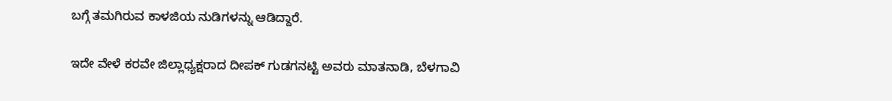ಬಗ್ಗೆ ತಮಗಿರುವ ಕಾಳಜಿಯ ನುಡಿಗಳನ್ನು ಆಡಿದ್ದಾರೆ.

ಇದೇ ವೇಳೆ ಕರವೇ ಜಿಲ್ಲಾಧ್ಯಕ್ಷರಾದ ದೀಪಕ್ ಗುಡಗನಟ್ಟಿ ಅವರು ಮಾತನಾಡಿ, ಬೆಳಗಾವಿ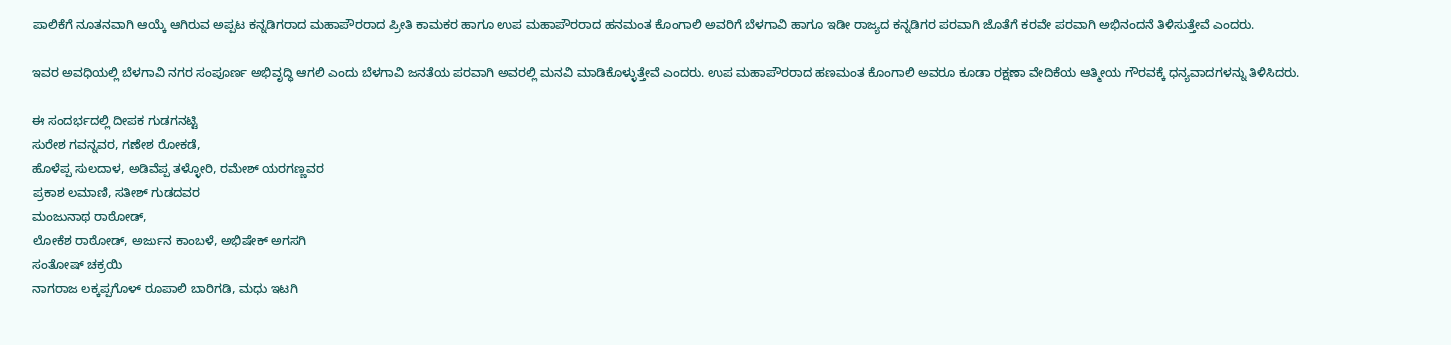ಪಾಲಿಕೆಗೆ ನೂತನವಾಗಿ ಆಯ್ಕೆ ಆಗಿರುವ ಅಪ್ಪಟ ಕನ್ನಡಿಗರಾದ ಮಹಾಪೌರರಾದ ಪ್ರೀತಿ ಕಾಮಕರ ಹಾಗೂ ಉಪ ಮಹಾಪೌರರಾದ ಹನಮಂತ ಕೊಂಗಾಲಿ ಅವರಿಗೆ ಬೆಳಗಾವಿ ಹಾಗೂ ಇಡೀ ರಾಜ್ಯದ ಕನ್ನಡಿಗರ ಪರವಾಗಿ ಜೊತೆಗೆ ಕರವೇ ಪರವಾಗಿ ಅಭಿನಂದನೆ ತಿಳಿಸುತ್ತೇವೆ ಎಂದರು.

ಇವರ ಅವಧಿಯಲ್ಲಿ ಬೆಳಗಾವಿ ನಗರ ಸಂಪೂರ್ಣ ಅಭಿವೃದ್ಧಿ ಆಗಲಿ ಎಂದು ಬೆಳಗಾವಿ ಜನತೆಯ ಪರವಾಗಿ ಅವರಲ್ಲಿ ಮನವಿ ಮಾಡಿಕೊಳ್ಳುತ್ತೇವೆ ಎಂದರು. ಉಪ ಮಹಾಪೌರರಾದ ಹಣಮಂತ ಕೊಂಗಾಲಿ ಅವರೂ ಕೂಡಾ ರಕ್ಷಣಾ ವೇದಿಕೆಯ ಆತ್ಮೀಯ ಗೌರವಕ್ಕೆ ಧನ್ಯವಾದಗಳನ್ನು ತಿಳಿಸಿದರು.

ಈ ಸಂದರ್ಭದಲ್ಲಿ ದೀಪಕ ಗುಡಗನಟ್ಟಿ
ಸುರೇಶ ಗವನ್ನವರ, ಗಣೇಶ ರೋಕಡೆ,
ಹೊಳೆಪ್ಪ ಸುಲದಾಳ, ಅಡಿವೆಪ್ಪ ತಳ್ಳೋರಿ, ರಮೇಶ್ ಯರಗಣ್ಣವರ
ಪ್ರಕಾಶ ಲಮಾಣಿ, ಸತೀಶ್ ಗುಡದವರ
ಮಂಜುನಾಥ ರಾಠೋಡ್,
ಲೋಕೆಶ ರಾಠೋಡ್, ಅರ್ಜುನ ಕಾಂಬಳೆ, ಅಭಿಷೇಕ್ ಅಗಸಗಿ
ಸಂತೋಷ್ ಚಕ್ರಯಿ
ನಾಗರಾಜ ಲಕ್ಕಪ್ಪಗೊಳ್ ರೂಪಾಲಿ ಬಾರಿಗಡಿ, ಮಧು ಇಟಗಿ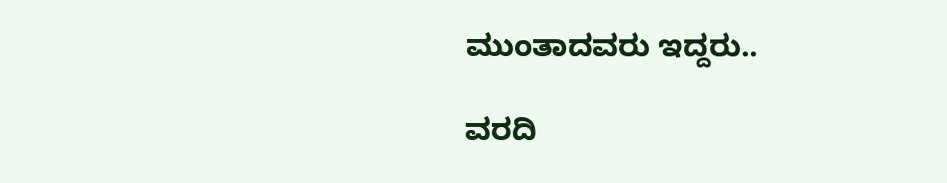ಮುಂತಾದವರು ಇದ್ದರು..

ವರದಿ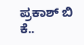ಪ್ರಕಾಶ್ ಬಿ ಕೆ..